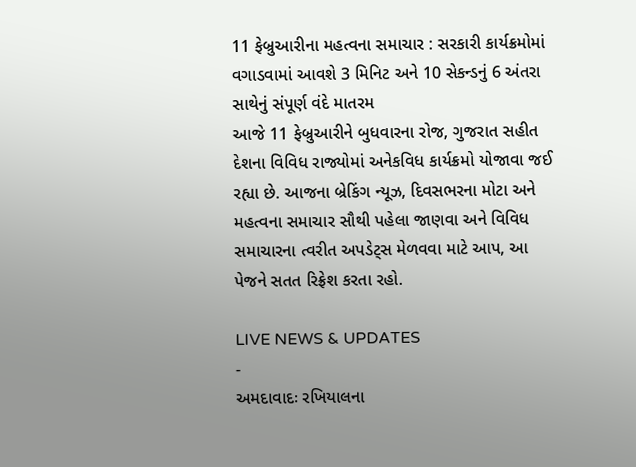11 ફેબ્રુઆરીના મહત્વના સમાચાર : સરકારી કાર્યક્રમોમાં વગાડવામાં આવશે 3 મિનિટ અને 10 સેકન્ડનું 6 અંતરા સાથેનું સંપૂર્ણ વંદે માતરમ
આજે 11 ફેબ્રુઆરીને બુધવારના રોજ, ગુજરાત સહીત દેશના વિવિધ રાજ્યોમાં અનેકવિધ કાર્યક્રમો યોજાવા જઈ રહ્યા છે. આજના બ્રેકિંગ ન્યૂઝ, દિવસભરના મોટા અને મહત્વના સમાચાર સૌથી પહેલા જાણવા અને વિવિધ સમાચારના ત્વરીત અપડેટ્સ મેળવવા માટે આપ, આ પેજને સતત રિફ્રેશ કરતા રહો.

LIVE NEWS & UPDATES
-
અમદાવાદઃ રખિયાલના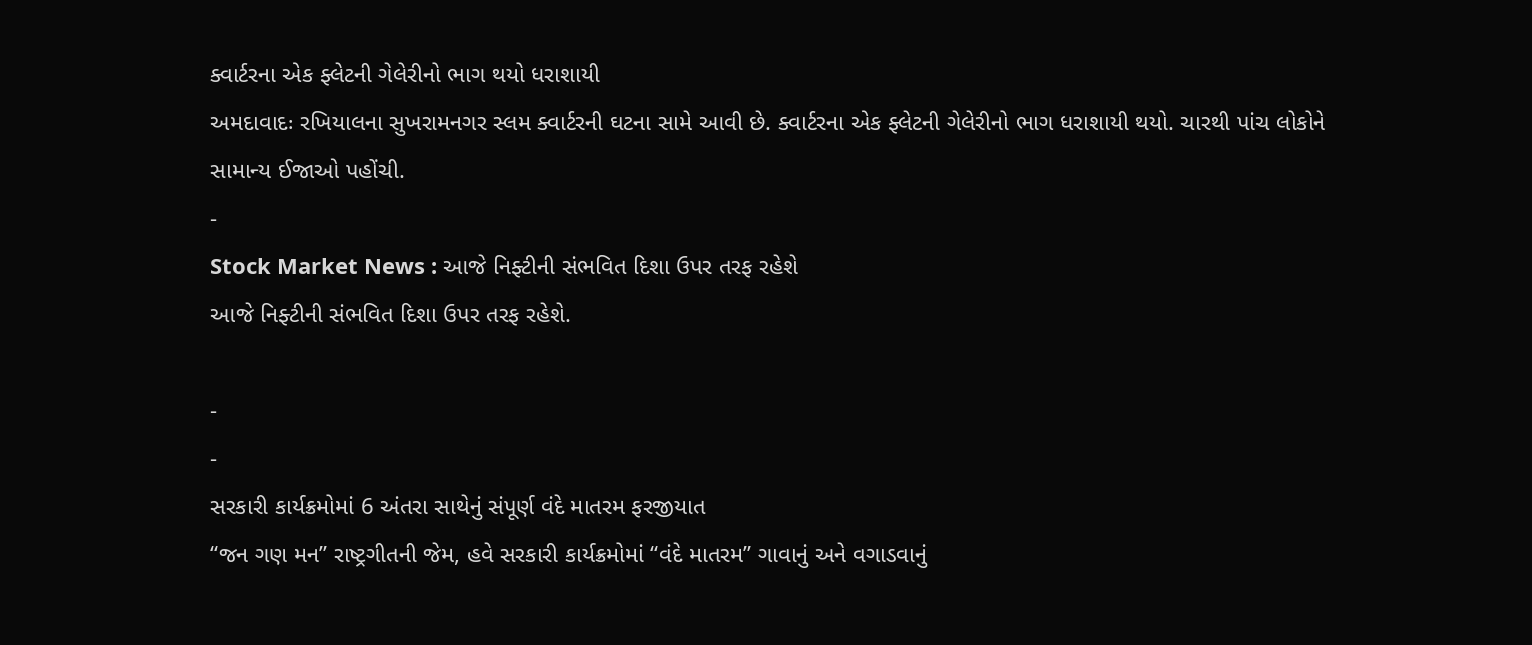ક્વાર્ટરના એક ફ્લેટની ગેલેરીનો ભાગ થયો ધરાશાયી
અમદાવાદઃ રખિયાલના સુખરામનગર સ્લમ ક્વાર્ટરની ઘટના સામે આવી છે. ક્વાર્ટરના એક ફ્લેટની ગેલેરીનો ભાગ ધરાશાયી થયો. ચારથી પાંચ લોકોને સામાન્ય ઈજાઓ પહોંચી.
-
Stock Market News : આજે નિફ્ટીની સંભવિત દિશા ઉપર તરફ રહેશે
આજે નિફ્ટીની સંભવિત દિશા ઉપર તરફ રહેશે.

-
-
સરકારી કાર્યક્રમોમાં 6 અંતરા સાથેનું સંપૂર્ણ વંદે માતરમ ફરજીયાત
“જન ગણ મન” રાષ્ટ્રગીતની જેમ, હવે સરકારી કાર્યક્રમોમાં “વંદે માતરમ” ગાવાનું અને વગાડવાનું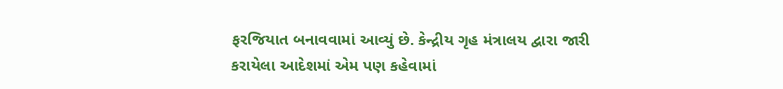ફરજિયાત બનાવવામાં આવ્યું છે. કેન્દ્રીય ગૃહ મંત્રાલય દ્વારા જારી કરાયેલા આદેશમાં એમ પણ કહેવામાં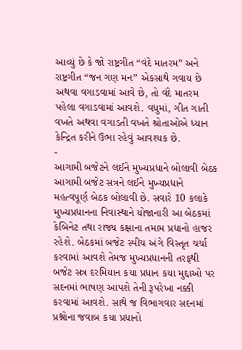આવ્યું છે કે જો રાષ્ટ્રગીત “વંદે માતરમ” અને રાષ્ટ્રગીત “જન ગણ મન” એકસાથે ગવાય છે અથવા વગાડવામાં આવે છે, તો વંદે માતરમ પહેલા વગાડવામાં આવશે. વધુમાં, ગીત ગાતી વખતે અથવા વગાડતી વખતે શ્રોતાઓએ ધ્યાન કેન્દ્રિત કરીને ઉભા રહેવું આવશ્યક છે.
-
આગામી બજેટને લઈને મુખ્યપ્રધાને બોલાવી બેઠક
આગામી બજેટ સત્રને લઈને મુખ્યપ્રધાને મહત્વપૂર્ણ બેઠક બોલાવી છે. સવારે 10 કલાકે મુખ્યપ્રધાનના નિવાસ્થાને યોજાનારી આ બેઠકમાં કેબિનેટ તથા રાજ્ય કક્ષાના તમામ પ્રધાનો હાજર રહેશે. બેઠકમાં બજેટ સ્પીચ અંગે વિસ્તૃત ચર્ચા કરવામાં આવશે તેમજ મુખ્યપ્રધાનની તરફથી બજેટ સત્ર દરમિયાન કયા પ્રધાન કયા મુદ્દાઓ પર સદનમાં ભાષણ આપશે તેની રૂપરેખા નક્કી કરવામાં આવશે. સાથે જ વિભાગવાર સદનમાં પ્રશ્નોના જવાબ કયા પ્રધાનો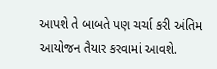આપશે તે બાબતે પણ ચર્ચા કરી અંતિમ આયોજન તૈયાર કરવામાં આવશે.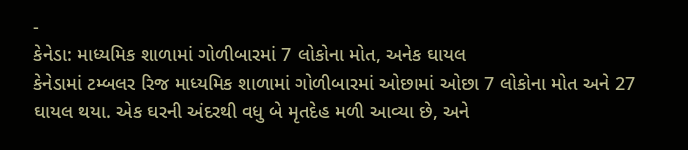-
કેનેડા: માધ્યમિક શાળામાં ગોળીબારમાં 7 લોકોના મોત, અનેક ઘાયલ
કેનેડામાં ટમ્બલર રિજ માધ્યમિક શાળામાં ગોળીબારમાં ઓછામાં ઓછા 7 લોકોના મોત અને 27 ઘાયલ થયા. એક ઘરની અંદરથી વધુ બે મૃતદેહ મળી આવ્યા છે, અને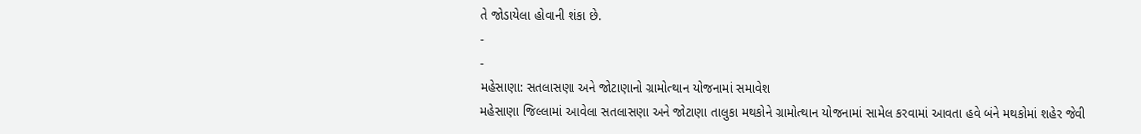તે જોડાયેલા હોવાની શંકા છે.
-
-
મહેસાણા: સતલાસણા અને જોટાણાનો ગ્રામોત્થાન યોજનામાં સમાવેશ
મહેસાણા જિલ્લામાં આવેલા સતલાસણા અને જોટાણા તાલુકા મથકોને ગ્રામોત્થાન યોજનામાં સામેલ કરવામાં આવતા હવે બંને મથકોમાં શહેર જેવી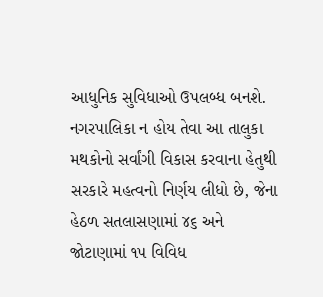આધુનિક સુવિધાઓ ઉપલબ્ધ બનશે. નગરપાલિકા ન હોય તેવા આ તાલુકા મથકોનો સર્વાંગી વિકાસ કરવાના હેતુથી સરકારે મહત્વનો નિર્ણય લીધો છે, જેના હેઠળ સતલાસણામાં ૪૬ અને જોટાણામાં ૧૫ વિવિધ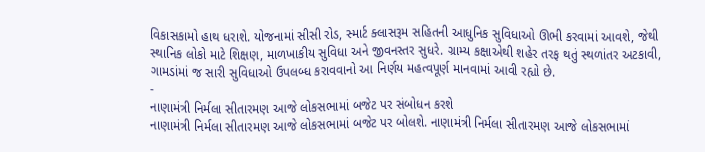વિકાસકામો હાથ ધરાશે. યોજનામાં સીસી રોડ, સ્માર્ટ ક્લાસરૂમ સહિતની આધુનિક સુવિધાઓ ઊભી કરવામાં આવશે, જેથી સ્થાનિક લોકો માટે શિક્ષણ, માળખાકીય સુવિધા અને જીવનસ્તર સુધરે. ગ્રામ્ય કક્ષાએથી શહેર તરફ થતું સ્થળાંતર અટકાવી, ગામડાંમાં જ સારી સુવિધાઓ ઉપલબ્ધ કરાવવાનો આ નિર્ણય મહત્વપૂર્ણ માનવામાં આવી રહ્યો છે.
-
નાણામંત્રી નિર્મલા સીતારમણ આજે લોકસભામાં બજેટ પર સંબોધન કરશે
નાણામંત્રી નિર્મલા સીતારમણ આજે લોકસભામાં બજેટ પર બોલશે. નાણામંત્રી નિર્મલા સીતારમણ આજે લોકસભામાં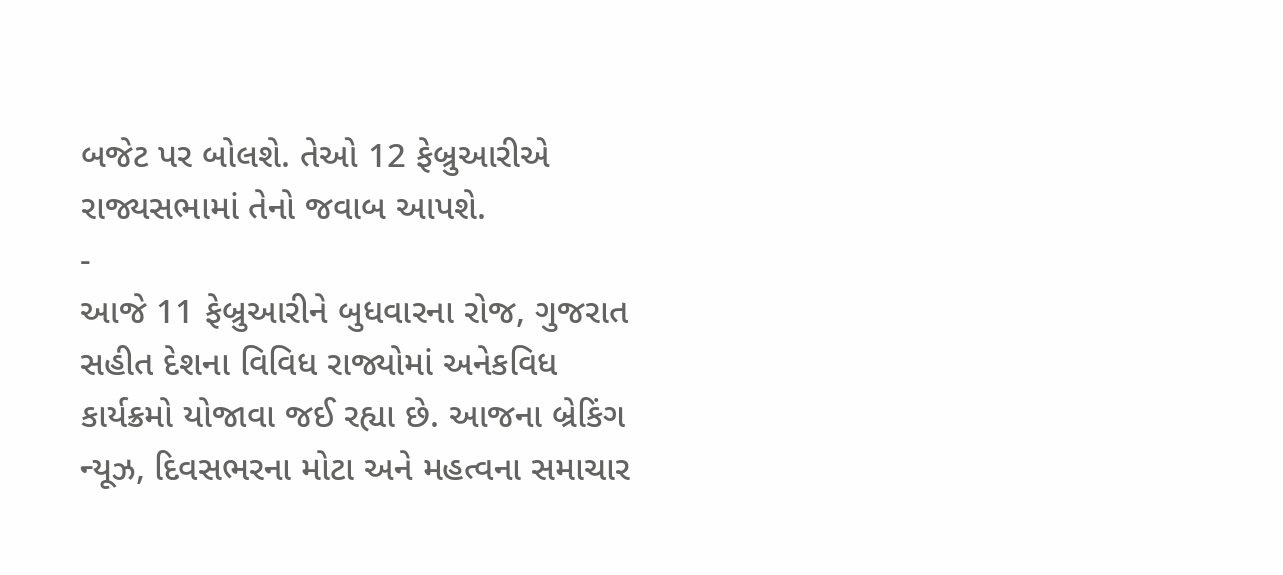બજેટ પર બોલશે. તેઓ 12 ફેબ્રુઆરીએ રાજ્યસભામાં તેનો જવાબ આપશે.
-
આજે 11 ફેબ્રુઆરીને બુધવારના રોજ, ગુજરાત સહીત દેશના વિવિધ રાજ્યોમાં અનેકવિધ કાર્યક્રમો યોજાવા જઈ રહ્યા છે. આજના બ્રેકિંગ ન્યૂઝ, દિવસભરના મોટા અને મહત્વના સમાચાર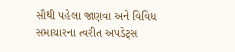સૌથી પહેલા જાણવા અને વિવિધ સમાચારના ત્વરીત અપડેટ્સ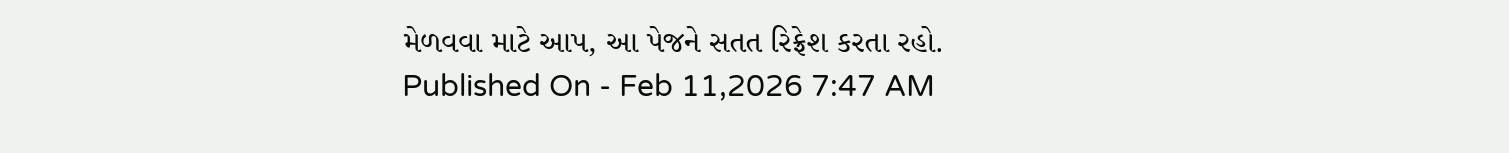મેળવવા માટે આપ, આ પેજને સતત રિફ્રેશ કરતા રહો.
Published On - Feb 11,2026 7:47 AM